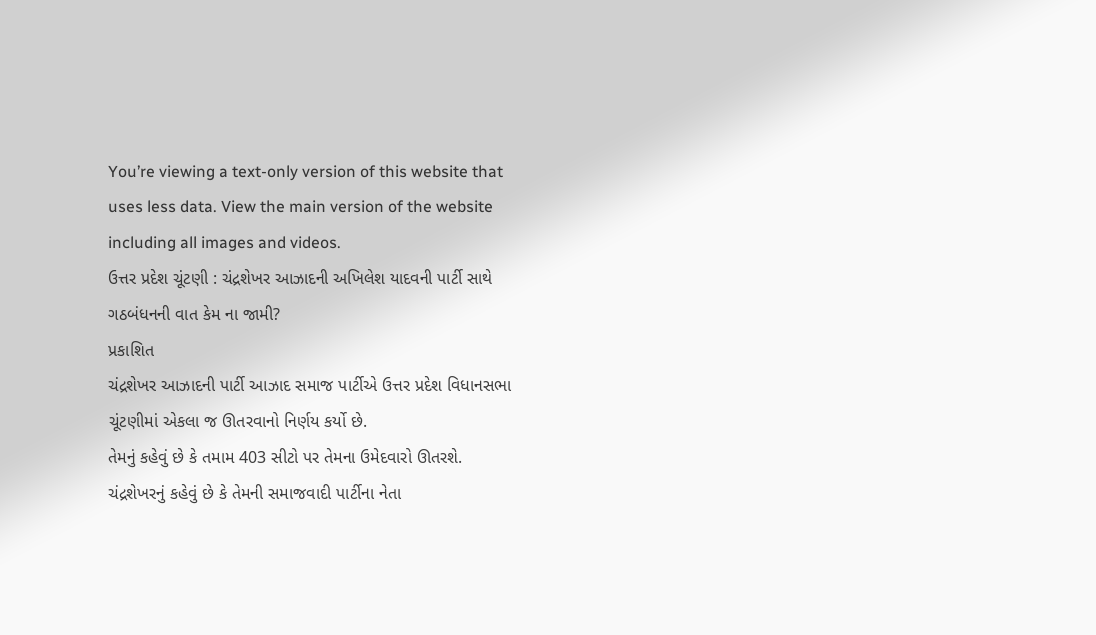You’re viewing a text-only version of this website that uses less data. View the main version of the website including all images and videos.
ઉત્તર પ્રદેશ ચૂંટણી : ચંદ્રશેખર આઝાદની અખિલેશ યાદવની પાર્ટી સાથે ગઠબંધનની વાત કેમ ના જામી?
પ્રકાશિત
ચંદ્રશેખર આઝાદની પાર્ટી આઝાદ સમાજ પાર્ટીએ ઉત્તર પ્રદેશ વિધાનસભા ચૂંટણીમાં એકલા જ ઊતરવાનો નિર્ણય કર્યો છે.
તેમનું કહેવું છે કે તમામ 403 સીટો પર તેમના ઉમેદવારો ઊતરશે.
ચંદ્રશેખરનું કહેવું છે કે તેમની સમાજવાદી પાર્ટીના નેતા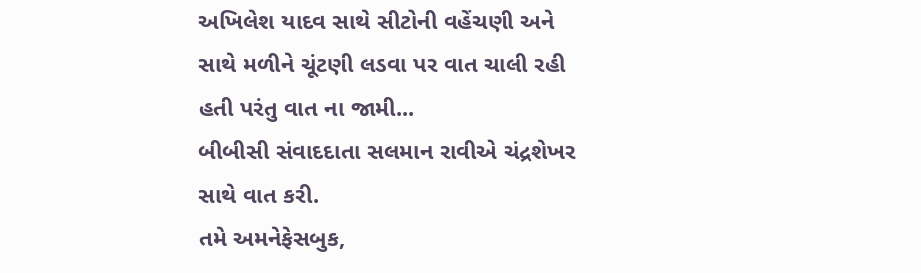અખિલેશ યાદવ સાથે સીટોની વહેંચણી અને સાથે મળીને ચૂંટણી લડવા પર વાત ચાલી રહી હતી પરંતુ વાત ના જામી...
બીબીસી સંવાદદાતા સલમાન રાવીએ ચંદ્રશેખર સાથે વાત કરી.
તમે અમનેફેસબુક,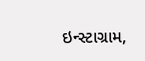ઇન્સ્ટાગ્રામ,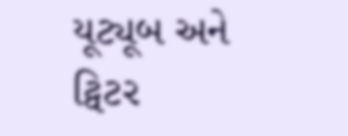યૂટ્યૂબ અને ટ્વિટર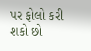પર ફોલો કરી શકો છો